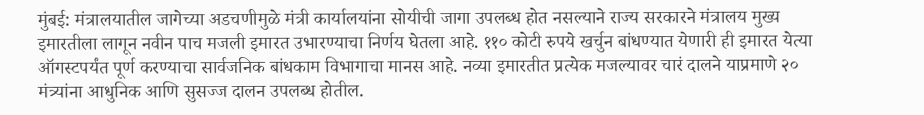मुंबई: मंत्रालयातील जागेच्या अडचणीमुळे मंत्री कार्यालयांना सोयीची जागा उपलब्ध होत नसल्याने राज्य सरकारने मंत्रालय मुख्य इमारतीला लागून नवीन पाच मजली इमारत उभारण्याचा निर्णय घेतला आहे. ११० कोटी रुपये खर्चुन बांधण्यात येणारी ही इमारत येत्या ऑगस्टपर्यंत पूर्ण करण्याचा सार्वजनिक बांधकाम विभागाचा मानस आहे. नव्या इमारतीत प्रत्येक मजल्यावर चारं दालने याप्रमाणे २० मंत्र्यांना आधुनिक आणि सुसज्ज दालन उपलब्ध होतील.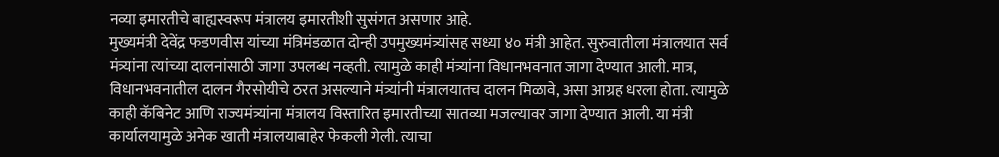नव्या इमारतीचे बाह्यस्वरूप मंत्रालय इमारतीशी सुसंगत असणार आहे.
मुख्यमंत्री देवेंद्र फडणवीस यांच्या मंत्रिमंडळात दोन्ही उपमुख्यमंत्र्यांसह सध्या ४० मंत्री आहेत. सुरुवातीला मंत्रालयात सर्व मंत्र्यांना त्यांच्या दालनांसाठी जागा उपलब्ध नव्हती. त्यामुळे काही मंत्र्यांना विधानभवनात जागा देण्यात आली. मात्र, विधानभवनातील दालन गैरसोयीचे ठरत असल्याने मंत्र्यांनी मंत्रालयातच दालन मिळावे, असा आग्रह धरला होता. त्यामुळे काही कॅबिनेट आणि राज्यमंत्र्यांना मंत्रालय विस्तारित इमारतीच्या सातव्या मजल्यावर जागा देण्यात आली. या मंत्री कार्यालयामुळे अनेक खाती मंत्रालयाबाहेर फेकली गेली. त्याचा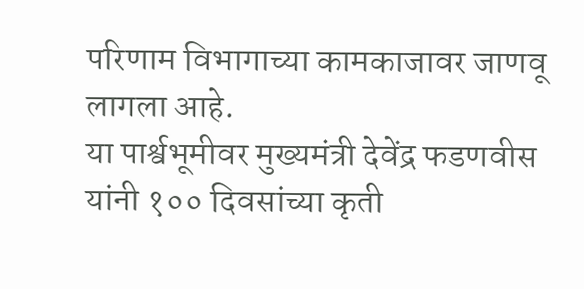परिणाम विभागाच्या कामकाजावर जाणवू लागला आहे.
या पार्श्वभूमीवर मुख्यमंत्री देवेंद्र फडणवीस यांनी १०० दिवसांच्या कृती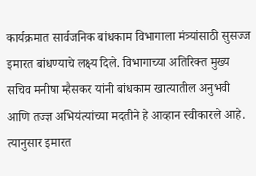कार्यक्रमात सार्वजनिक बांधकाम विभागाला मंत्र्यांसाठी सुसज्ज इमारत बांधण्याचे लक्ष्य दिले. विभागाच्या अतिरिक्त मुख्य सचिव मनीषा म्हैसकर यांनी बांधकाम खात्यातील अनुभवी आणि तज्ज्ञ अभियंत्यांच्या मदतीने हे आव्हान स्वीकारले आहे. त्यानुसार इमारत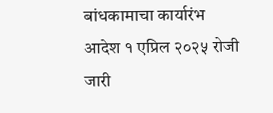बांधकामाचा कार्यारंभ आदेश १ एप्रिल २०२५ रोजी जारी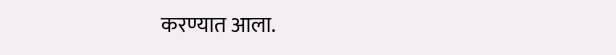करण्यात आला.